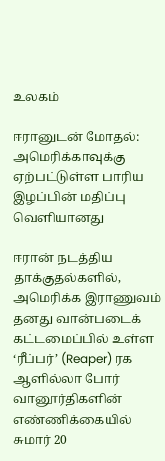உலகம்

ஈரானுடன் மோதல்: அமெரிக்காவுக்கு ஏற்பட்டுள்ள பாரிய இழப்பின் மதிப்பு வெளியானது

ஈரான் நடத்திய தாக்குதல்களில், அமெரிக்க இராணுவம் தனது வான்படைக் கட்டமைப்பில் உள்ள ‘ரீப்பர்’ (Reaper) ரக ஆளில்லா போர் வானூர்திகளின் எண்ணிக்கையில் சுமார் 20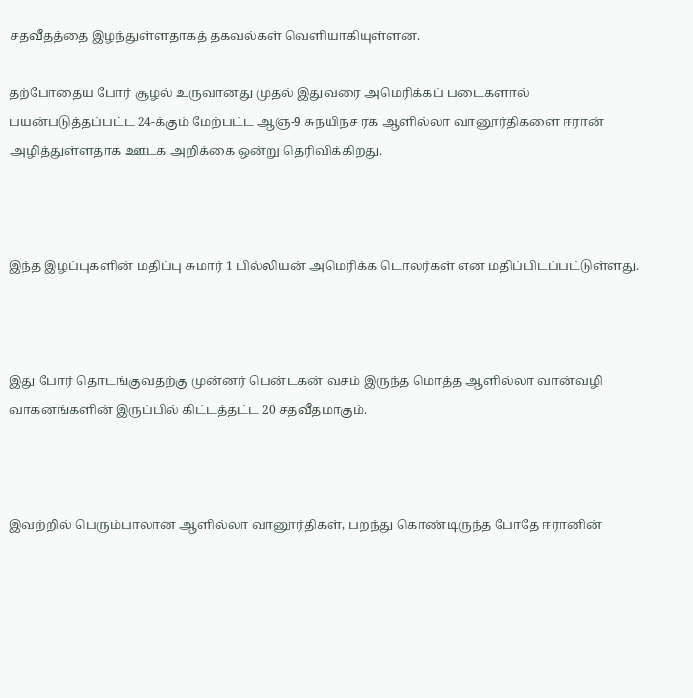சதவீதத்தை இழந்துள்ளதாகத் தகவல்கள் வெளியாகியுள்ளன.

தற்போதைய போர் சூழல் உருவானது முதல் இதுவரை அமெரிக்கப் படைகளால் பயன்படுத்தப்பட்ட 24-க்கும் மேற்பட்ட ஆஞ-9 சுநயிநச ரக ஆளில்லா வானூர்திகளை ஈரான் அழித்துள்ளதாக ஊடக அறிக்கை ஒன்று தெரிவிக்கிறது.



இந்த இழப்புகளின் மதிப்பு சுமார் 1 பில்லியன் அமெரிக்க டொலர்கள் என மதிப்பிடப்பட்டுள்ளது.



இது போர் தொடங்குவதற்கு முன்னர் பென்டகன் வசம் இருந்த மொத்த ஆளில்லா வான்வழி வாகனங்களின் இருப்பில் கிட்டத்தட்ட 20 சதவீதமாகும்.



இவற்றில் பெரும்பாலான ஆளில்லா வானூர்திகள், பறந்து கொண்டிருந்த போதே ஈரானின்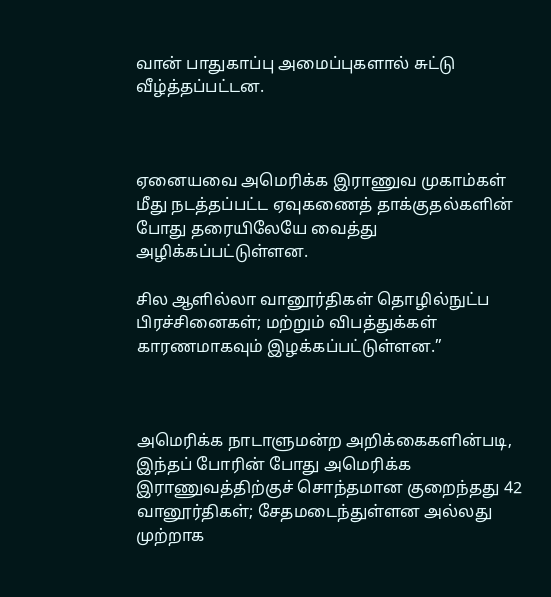வான் பாதுகாப்பு அமைப்புகளால் சுட்டு வீழ்த்தப்பட்டன.



ஏனையவை அமெரிக்க இராணுவ முகாம்கள் மீது நடத்தப்பட்ட ஏவுகணைத் தாக்குதல்களின் போது தரையிலேயே வைத்து அழிக்கப்பட்டுள்ளன.

சில ஆளில்லா வானூர்திகள் தொழில்நுட்ப பிரச்சினைகள்; மற்றும் விபத்துக்கள் காரணமாகவும் இழக்கப்பட்டுள்ளன.”



அமெரிக்க நாடாளுமன்ற அறிக்கைகளின்படி, இந்தப் போரின் போது அமெரிக்க இராணுவத்திற்குச் சொந்தமான குறைந்தது 42 வானூர்திகள்; சேதமடைந்துள்ளன அல்லது முற்றாக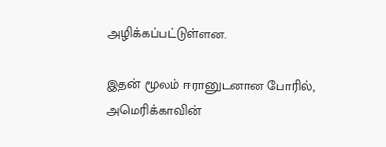அழிக்கப்பட்டுள்ளன.

இதன் மூலம் ஈரானுடனான போரில், அமெரிக்காவின்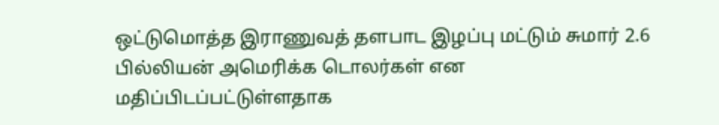ஒட்டுமொத்த இராணுவத் தளபாட இழப்பு மட்டும் சுமார் 2.6 பில்லியன் அமெரிக்க டொலர்கள் என மதிப்பிடப்பட்டுள்ளதாக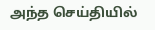அந்த செய்தியில்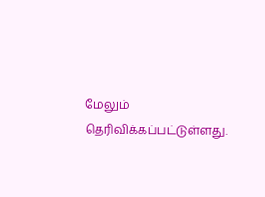மேலும் தெரிவிக்கப்பட்டுள்ளது.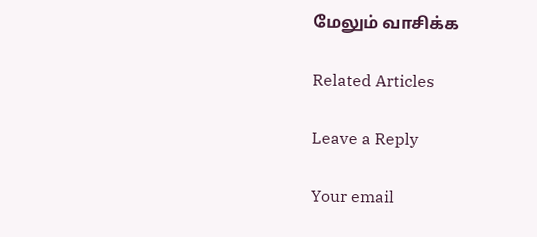மேலும் வாசிக்க

Related Articles

Leave a Reply

Your email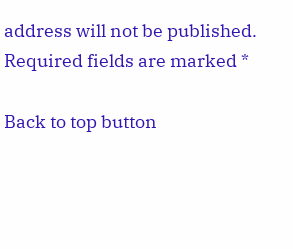address will not be published. Required fields are marked *

Back to top button